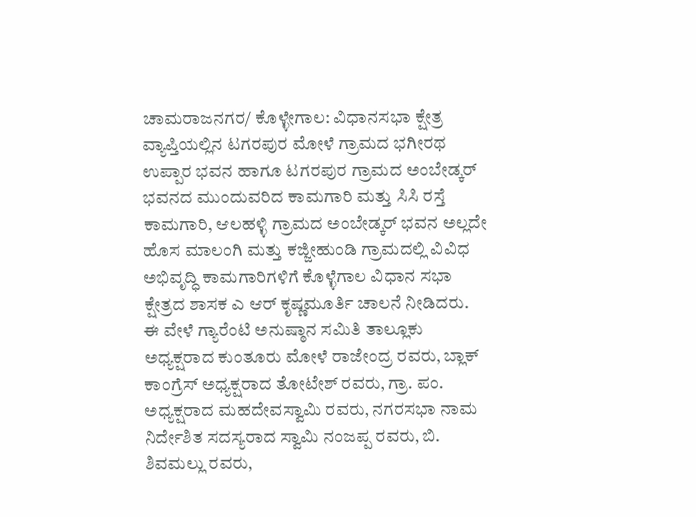ಚಾಮರಾಜನಗರ/ ಕೊಳ್ಳೇಗಾಲ: ವಿಧಾನಸಭಾ ಕ್ಷೇತ್ರ ವ್ಯಾಪ್ತಿಯಲ್ಲಿನ ಟಗರಪುರ ಮೋಳೆ ಗ್ರಾಮದ ಭಗೀರಥ ಉಪ್ಪಾರ ಭವನ ಹಾಗೂ ಟಗರಪುರ ಗ್ರಾಮದ ಅಂಬೇಡ್ಕರ್ ಭವನದ ಮುಂದುವರಿದ ಕಾಮಗಾರಿ ಮತ್ತು ಸಿಸಿ ರಸ್ತೆ ಕಾಮಗಾರಿ, ಆಲಹಳ್ಳಿ ಗ್ರಾಮದ ಅಂಬೇಡ್ಕರ್ ಭವನ ಅಲ್ಲದೇ ಹೊಸ ಮಾಲಂಗಿ ಮತ್ತು ಕಜ್ಜೀಹುಂಡಿ ಗ್ರಾಮದಲ್ಲಿ ವಿವಿಧ ಅಭಿವೃದ್ಧಿ ಕಾಮಗಾರಿಗಳಿಗೆ ಕೊಳ್ಳೆಗಾಲ ವಿಧಾನ ಸಭಾ ಕ್ಷೇತ್ರದ ಶಾಸಕ ಎ ಆರ್ ಕೃಷ್ಣಮೂರ್ತಿ ಚಾಲನೆ ನೀಡಿದರು.
ಈ ವೇಳೆ ಗ್ಯಾರೆಂಟಿ ಅನುಷ್ಠಾನ ಸಮಿತಿ ತಾಲ್ಲೂಕು ಅಧ್ಯಕ್ಷರಾದ ಕುಂತೂರು ಮೋಳೆ ರಾಜೇಂದ್ರ ರವರು‚ ಬ್ಲಾಕ್ ಕಾಂಗ್ರೆಸ್ ಅಧ್ಯಕ್ಷರಾದ ತೋಟೇಶ್ ರವರು‚ ಗ್ರಾ. ಪಂ. ಅಧ್ಯಕ್ಷರಾದ ಮಹದೇವಸ್ವಾಮಿ ರವರು‚ ನಗರಸಭಾ ನಾಮ ನಿರ್ದೇಶಿತ ಸದಸ್ಯರಾದ ಸ್ವಾಮಿ ನಂಜಪ್ಪ ರವರು‚ ಬಿ. ಶಿವಮಲ್ಲು ರವರು‚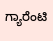ಗ್ಯಾರೆಂಟಿ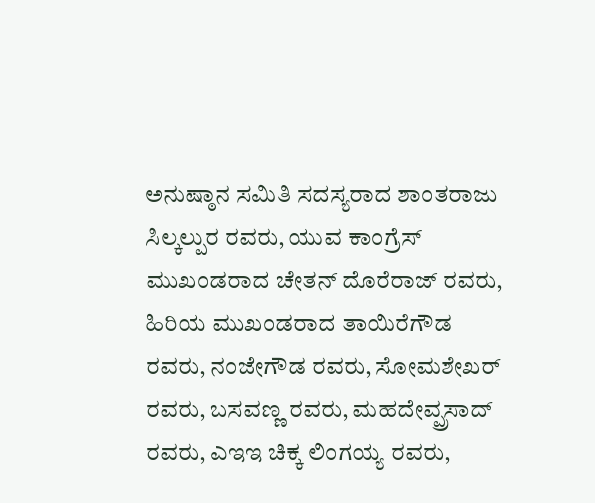ಅನುಷ್ಠಾನ ಸಮಿತಿ ಸದಸ್ಯರಾದ ಶಾಂತರಾಜು ಸಿಲ್ಕಲ್ಪುರ ರವರು‚ ಯುವ ಕಾಂಗ್ರೆಸ್ ಮುಖಂಡರಾದ ಚೇತನ್ ದೊರೆರಾಜ್ ರವರು‚ ಹಿರಿಯ ಮುಖಂಡರಾದ ತಾಯಿರೆಗೌಡ ರವರು‚ ನಂಜೇಗೌಡ ರವರು‚ ಸೋಮಶೇಖರ್ ರವರು‚ ಬಸವಣ್ಣ ರವರು‚ ಮಹದೇವ್ಪ್ರಸಾದ್ ರವರು‚ ಎಇಇ ಚಿಕ್ಕ ಲಿಂಗಯ್ಯ ರವರು‚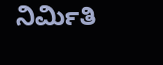ನಿರ್ಮಿತಿ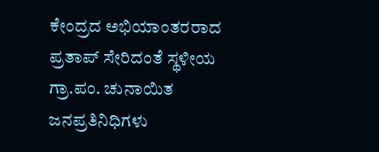ಕೇಂದ್ರದ ಅಭಿಯಾಂತರರಾದ ಪ್ರತಾಪ್ ಸೇರಿದಂತೆ ಸ್ಥಳೀಯ ಗ್ರಾ.ಪಂ. ಚುನಾಯಿತ ಜನಪ್ರತಿನಿಧಿಗಳು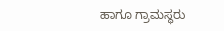ಹಾಗೂ ಗ್ರಾಮಸ್ಥರು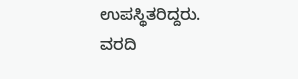ಉಪಸ್ಥಿತರಿದ್ದರು.
ವರದಿ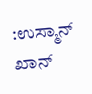:ಉಸ್ಮಾನ್ ಖಾನ್